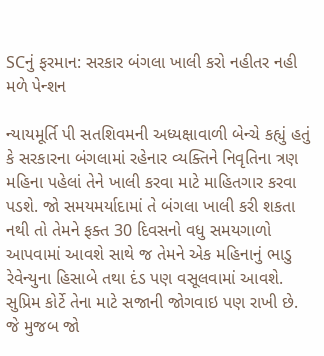SCનું ફરમાન: સરકાર બંગલા ખાલી કરો નહીતર નહી મળે પેન્શન

ન્યાયમૂર્તિ પી સતશિવમની અધ્યક્ષાવાળી બેન્ચે કહ્યું હતું કે સરકારના બંગલામાં રહેનાર વ્યક્તિને નિવૃતિના ત્રણ મહિના પહેલાં તેને ખાલી કરવા માટે માહિતગાર કરવા પડશે. જો સમયમર્યાદામાં તે બંગલા ખાલી કરી શકતા નથી તો તેમને ફક્ત 30 દિવસનો વધુ સમયગાળો આપવામાં આવશે સાથે જ તેમને એક મહિનાનું ભાડુ રેવેન્યુના હિસાબે તથા દંડ પણ વસૂલવામાં આવશે.
સુપ્રિમ કોર્ટે તેના માટે સજાની જોગવાઇ પણ રાખી છે. જે મુજબ જો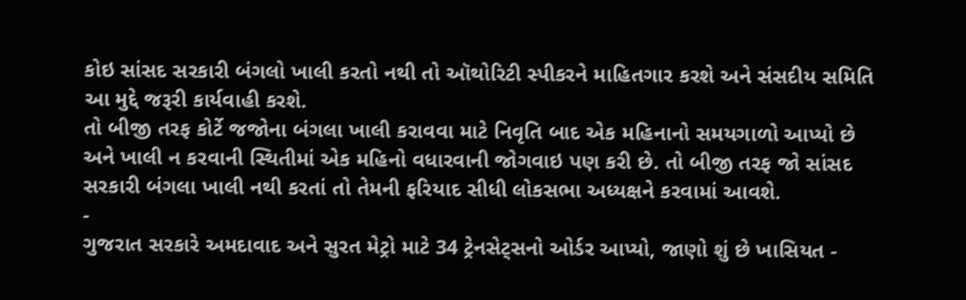કોઇ સાંસદ સરકારી બંગલો ખાલી કરતો નથી તો ઑથોરિટી સ્પીકરને માહિતગાર કરશે અને સંસદીય સમિતિ આ મુદ્દે જરૂરી કાર્યવાહી કરશે.
તો બીજી તરફ કોર્ટે જજોના બંગલા ખાલી કરાવવા માટે નિવૃતિ બાદ એક મહિનાનો સમયગાળો આપ્યો છે અને ખાલી ન કરવાની સ્થિતીમાં એક મહિનો વધારવાની જોગવાઇ પણ કરી છે. તો બીજી તરફ જો સાંસદ સરકારી બંગલા ખાલી નથી કરતાં તો તેમની ફરિયાદ સીધી લોકસભા અધ્યક્ષને કરવામાં આવશે.
-
ગુજરાત સરકારે અમદાવાદ અને સુરત મેટ્રો માટે 34 ટ્રેનસેટ્સનો ઓર્ડર આપ્યો, જાણો શું છે ખાસિયત -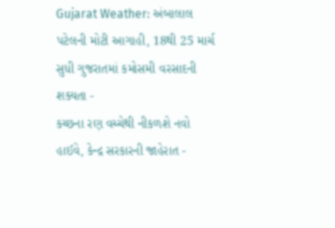Gujarat Weather: અંબાલાલ પટેલની મોટી આગાહી, 18થી 25 માર્ચ સુધી ગુજરાતમાં કમોસમી વરસાદની શક્યતા -
કચ્છના રણ વચ્ચેથી નીકળશે નવો હાઈવે, કેન્દ્ર સરકારની જાહેરાત -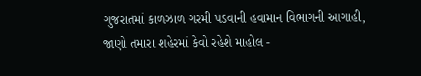ગુજરાતમાં કાળઝાળ ગરમી પડવાની હવામાન વિભાગની આગાહી, જાણો તમારા શહેરમાં કેવો રહેશે માહોલ -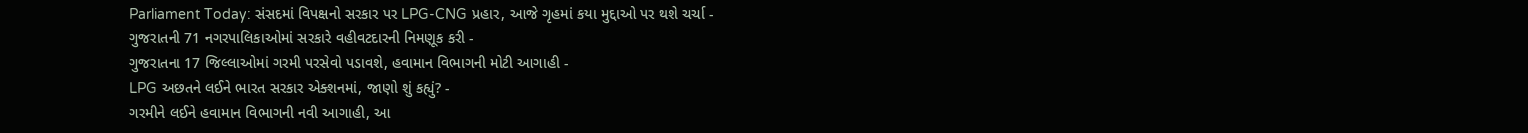Parliament Today: સંસદમાં વિપક્ષનો સરકાર પર LPG-CNG પ્રહાર, આજે ગૃહમાં કયા મુદ્દાઓ પર થશે ચર્ચા -
ગુજરાતની 71 નગરપાલિકાઓમાં સરકારે વહીવટદારની નિમણૂક કરી -
ગુજરાતના 17 જિલ્લાઓમાં ગરમી પરસેવો પડાવશે, હવામાન વિભાગની મોટી આગાહી -
LPG અછતને લઈને ભારત સરકાર એક્શનમાં, જાણો શું કહ્યું? -
ગરમીને લઈને હવામાન વિભાગની નવી આગાહી, આ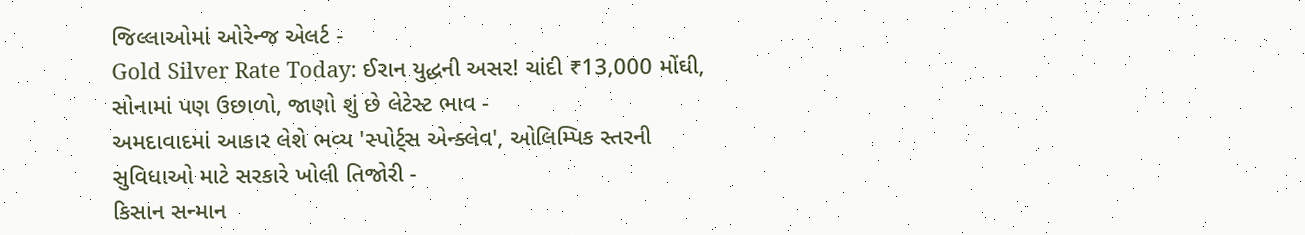જિલ્લાઓમાં ઓરેન્જ એલર્ટ -
Gold Silver Rate Today: ઈરાન યુદ્ધની અસર! ચાંદી ₹13,000 મોંઘી, સોનામાં પણ ઉછાળો, જાણો શું છે લેટેસ્ટ ભાવ -
અમદાવાદમાં આકાર લેશે ભવ્ય 'સ્પોર્ટ્સ એન્ક્લેવ', ઓલિમ્પિક સ્તરની સુવિધાઓ માટે સરકારે ખોલી તિજોરી -
કિસાન સન્માન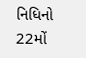નિધિનો 22મોં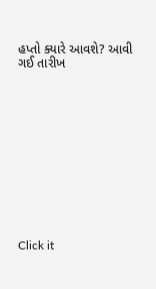હપ્તો ક્યારે આવશે? આવી ગઈ તારીખ












Click it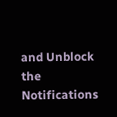and Unblock the Notifications